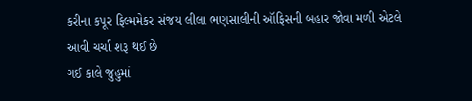કરીના કપૂર ફિલ્મમેકર સંજય લીલા ભણસાલીની ઑફિસની બહાર જોવા મળી એટલે આવી ચર્ચા શરૂ થઈ છે
ગઈ કાલે જુહુમાં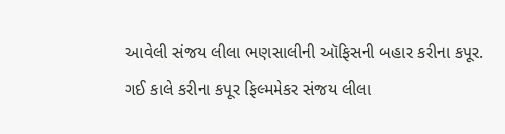આવેલી સંજય લીલા ભણસાલીની ઑફિસની બહાર કરીના કપૂર.
ગઈ કાલે કરીના કપૂર ફિલ્મમેકર સંજય લીલા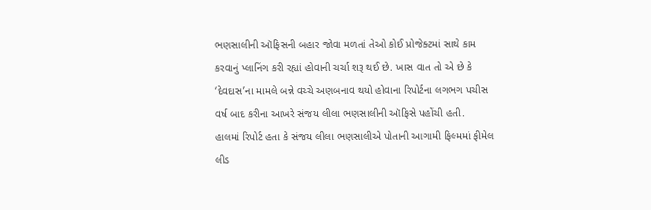ભણસાલીની ઑફિસની બહાર જોવા મળતાં તેઓ કોઈ પ્રોજેક્ટમાં સાથે કામ કરવાનું પ્લાનિંગ કરી રહ્યાં હોવાની ચર્ચા શરૂ થઈ છે. ખાસ વાત તો એ છે કે ‘દેવદાસ’ના મામલે બન્ને વચ્ચે અણબનાવ થયો હોવાના રિપોર્ટના લગભગ પચીસ વર્ષ બાદ કરીના આખરે સંજય લીલા ભણસાલીની ઑફિસે પહોંચી હતી.
હાલમાં રિપોર્ટ હતા કે સંજય લીલા ભણસાલીએ પોતાની આગામી ફિલ્મમાં ફીમેલ લીડ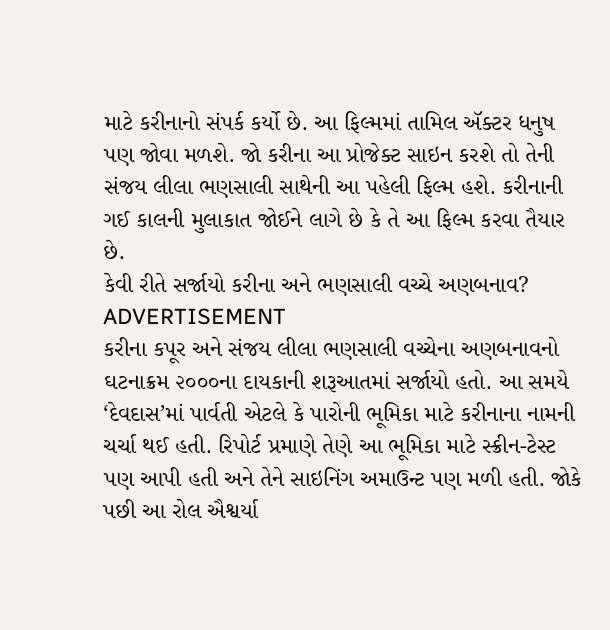માટે કરીનાનો સંપર્ક કર્યો છે. આ ફિલ્મમાં તામિલ ઍક્ટર ધનુષ પણ જોવા મળશે. જો કરીના આ પ્રોજેક્ટ સાઇન કરશે તો તેની સંજય લીલા ભણસાલી સાથેની આ પહેલી ફિલ્મ હશે. કરીનાની ગઈ કાલની મુલાકાત જોઈને લાગે છે કે તે આ ફિલ્મ કરવા તૈયાર છે.
કેવી રીતે સર્જાયો કરીના અને ભણસાલી વચ્ચે અણબનાવ?
ADVERTISEMENT
કરીના કપૂર અને સંજય લીલા ભણસાલી વચ્ચેના અણબનાવનો ઘટનાક્રમ ૨૦૦૦ના દાયકાની શરૂઆતમાં સર્જાયો હતો. આ સમયે ‘દેવદાસ’માં પાર્વતી એટલે કે પારોની ભૂમિકા માટે કરીનાના નામની ચર્ચા થઈ હતી. રિપોર્ટ પ્રમાણે તેણે આ ભૂમિકા માટે સ્ક્રીન-ટેસ્ટ પણ આપી હતી અને તેને સાઇનિંગ અમાઉન્ટ પણ મળી હતી. જોકે પછી આ રોલ ઐશ્વર્યા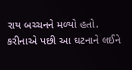રાય બચ્ચનને મળ્યો હતો.
કરીનાએ પછી આ ઘટનાને લઈને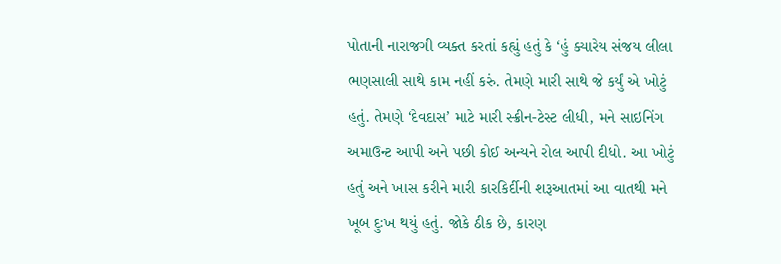પોતાની નારાજગી વ્યક્ત કરતાં કહ્યું હતું કે ‘હું ક્યારેય સંજય લીલા ભણસાલી સાથે કામ નહીં કરું. તેમણે મારી સાથે જે કર્યું એ ખોટું હતું. તેમણે ‘દેવદાસ’ માટે મારી સ્ક્રીન-ટેસ્ટ લીધી, મને સાઇનિંગ અમાઉન્ટ આપી અને પછી કોઈ અન્યને રોલ આપી દીધો. આ ખોટું હતું અને ખાસ કરીને મારી કારકિર્દીની શરૂઆતમાં આ વાતથી મને ખૂબ દુઃખ થયું હતું. જોકે ઠીક છે, કારણ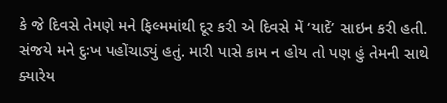કે જે દિવસે તેમણે મને ફિલ્મમાંથી દૂર કરી એ દિવસે મેં ‘યાદેં’ સાઇન કરી હતી. સંજયે મને દુઃખ પહોંચાડ્યું હતું. મારી પાસે કામ ન હોય તો પણ હું તેમની સાથે ક્યારેય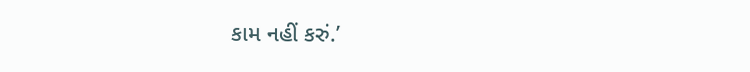કામ નહીં કરું.’